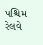પશ્ચિમ રેલવે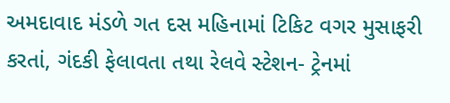અમદાવાદ મંડળે ગત દસ મહિનામાં ટિકિટ વગર મુસાફરી કરતાં, ગંદકી ફેલાવતા તથા રેલવે સ્ટેશન- ટ્રેનમાં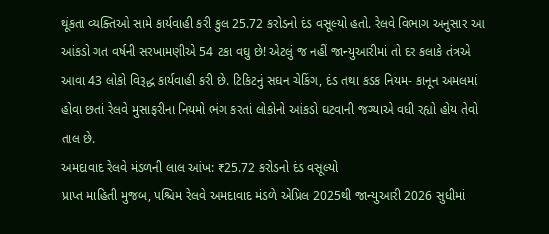થૂંકતા વ્યક્તિઓ સામે કાર્યવાહી કરી કુલ 25.72 કરોડનો દંડ વસૂલ્યો હતો. રેલવે વિભાગ અનુસાર આ આંકડો ગત વર્ષની સરખામણીએ 54 ટકા વઘુ છે! એટલું જ નહીં જાન્યુઆરીમાં તો દર કલાકે તંત્રએ આવા 43 લોકો વિરૂદ્ધ કાર્યવાહી કરી છે. ટિકિટનું સઘન ચેકિંગ, દંડ તથા કડક નિયમ- કાનૂન અમલમાં હોવા છતાં રેલવે મુસાફરીના નિયમો ભંગ કરતાં લોકોનો આંકડો ઘટવાની જગ્યાએ વધી રહ્યો હોય તેવો તાલ છે.
અમદાવાદ રેલવે મંડળની લાલ આંખ: ₹25.72 કરોડનો દંડ વસૂલ્યો
પ્રાપ્ત માહિતી મુજબ, પશ્ચિમ રેલવે અમદાવાદ મંડળે એપ્રિલ 2025થી જાન્યુઆરી 2026 સુધીમાં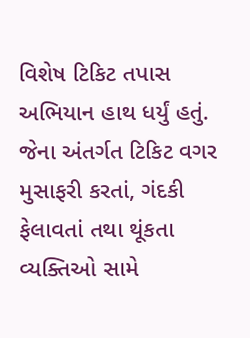વિશેષ ટિકિટ તપાસ અભિયાન હાથ ધર્યું હતું. જેના અંતર્ગત ટિકિટ વગર મુસાફરી કરતાં, ગંદકી ફેલાવતાં તથા થૂંકતા વ્યક્તિઓ સામે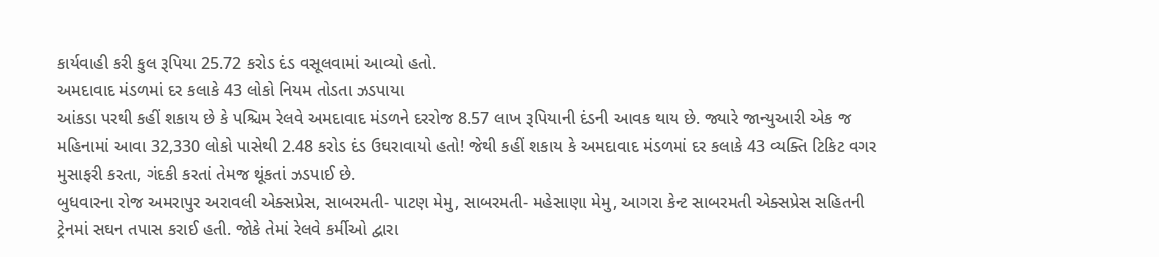કાર્યવાહી કરી કુલ રૂપિયા 25.72 કરોડ દંડ વસૂલવામાં આવ્યો હતો.
અમદાવાદ મંડળમાં દર કલાકે 43 લોકો નિયમ તોડતા ઝડપાયા
આંકડા પરથી કહીં શકાય છે કે પશ્ચિમ રેલવે અમદાવાદ મંડળને દરરોજ 8.57 લાખ રૂપિયાની દંડની આવક થાય છે. જ્યારે જાન્યુઆરી એક જ મહિનામાં આવા 32,330 લોકો પાસેથી 2.48 કરોડ દંડ ઉઘરાવાયો હતો! જેથી કહીં શકાય કે અમદાવાદ મંડળમાં દર કલાકે 43 વ્યક્તિ ટિકિટ વગર મુસાફરી કરતા, ગંદકી કરતાં તેમજ થૂંકતાં ઝડપાઈ છે.
બુધવારના રોજ અમરાપુર અરાવલી એક્સપ્રેસ, સાબરમતી- પાટણ મેમુ, સાબરમતી- મહેસાણા મેમુ, આગરા કેન્ટ સાબરમતી એક્સપ્રેસ સહિતની ટ્રેનમાં સઘન તપાસ કરાઈ હતી. જોકે તેમાં રેલવે કર્મીઓ દ્વારા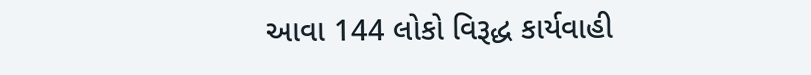આવા 144 લોકો વિરૂદ્ધ કાર્યવાહી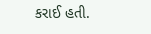કરાઈ હતી.